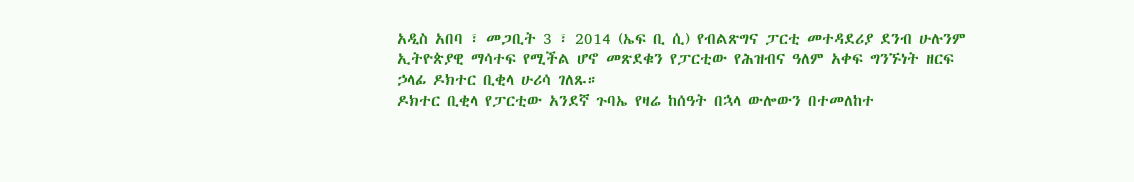አዲስ አበባ ፣ መጋቢት 3 ፣ 2014 (ኤፍ ቢ ሲ) የብልጽግና ፓርቲ መተዳደሪያ ደንብ ሁሉንም ኢትዮጵያዊ ማሳተፍ የሚችል ሆኖ መጽደቁን የፓርቲው የሕዝብና ዓለም አቀፍ ግንኙነት ዘርፍ ኃላፊ ዶክተር ቢቂላ ሁሪሳ ገለጹ።
ዶክተር ቢቂላ የፓርቲው አንደኛ ጉባኤ የዛሬ ከሰዓት በኋላ ውሎውን በተመለከተ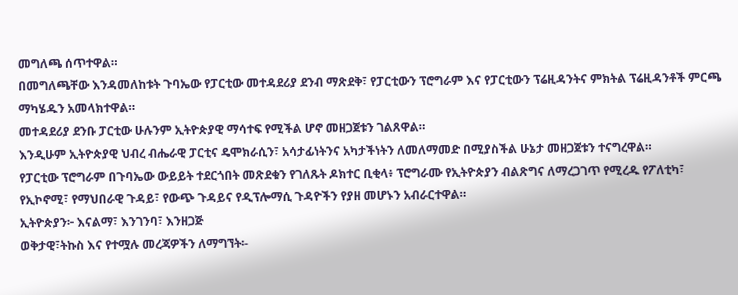መግለጫ ሰጥተዋል።
በመግለጫቸው እንዳመለከቱት ጉባኤው የፓርቲው መተዳደሪያ ደንብ ማጽደቅ፣ የፓርቲውን ፕሮግራም እና የፓርቲውን ፕሬዚዳንትና ምክትል ፕሬዚዳንቶች ምርጫ ማካሄዱን አመላክተዋል።
መተዳደሪያ ደንቡ ፓርቲው ሁሉንም ኢትዮጵያዊ ማሳተፍ የሚችል ሆኖ መዘጋጀቱን ገልጸዋል።
እንዲሁም ኢትዮጵያዊ ህብረ ብሔራዊ ፓርቲና ዴሞክራሲን፣ አሳታፊነትንና አካታችነትን ለመለማመድ በሚያስችል ሁኔታ መዘጋጀቱን ተናግረዋል።
የፓርቲው ፕሮግራም በጉባኤው ውይይት ተደርጎበት መጽደቁን የገለጹት ዶክተር ቢቂላ፥ ፕሮግራሙ የኢትዮጵያን ብልጽግና ለማረጋገጥ የሚረዱ የፖለቲካ፣ የኢኮኖሚ፣ የማህበራዊ ጉዳይ፣ የውጭ ጉዳይና የዲፕሎማሲ ጉዳዮችን የያዘ መሆኑን አብራርተዋል።
ኢትዮጵያን፦ እናልማ፣ እንገንባ፣ እንዘጋጅ
ወቅታዊ፣ትኩስ እና የተሟሉ መረጃዎችን ለማግኘት፡-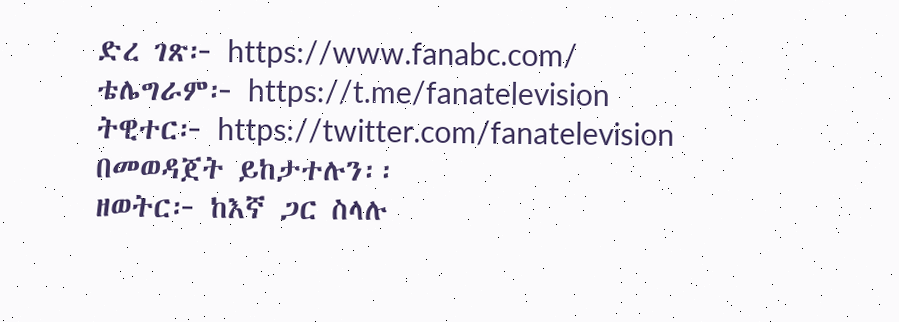ድረ ገጽ፦ https://www.fanabc.com/
ቴሌግራም፦ https://t.me/fanatelevision
ትዊተር፦ https://twitter.com/fanatelevision በመወዳጀት ይከታተሉን፡፡
ዘወትር፦ ከእኛ ጋር ስላሉ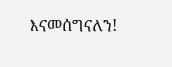እናመሰግናለን!